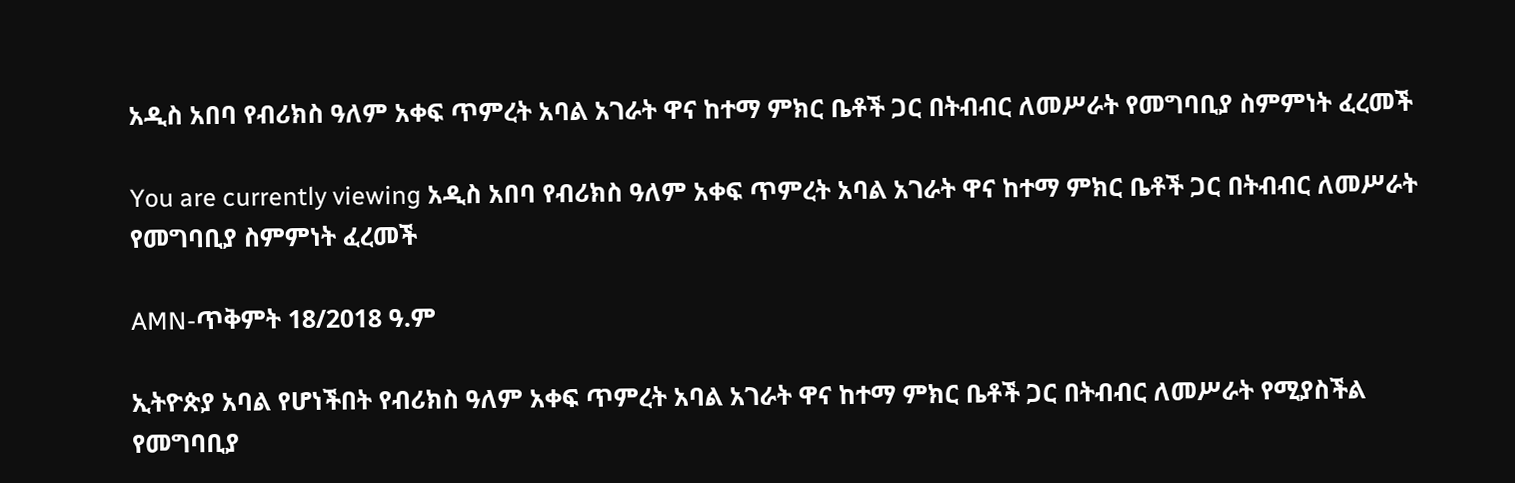አዲስ አበባ የብሪክስ ዓለም አቀፍ ጥምረት አባል አገራት ዋና ከተማ ምክር ቤቶች ጋር በትብብር ለመሥራት የመግባቢያ ስምምነት ፈረመች

You are currently viewing አዲስ አበባ የብሪክስ ዓለም አቀፍ ጥምረት አባል አገራት ዋና ከተማ ምክር ቤቶች ጋር በትብብር ለመሥራት የመግባቢያ ስምምነት ፈረመች

AMN-ጥቅምት 18/2018 ዓ.ም

ኢትዮጵያ አባል የሆነችበት የብሪክስ ዓለም አቀፍ ጥምረት አባል አገራት ዋና ከተማ ምክር ቤቶች ጋር በትብብር ለመሥራት የሚያስችል የመግባቢያ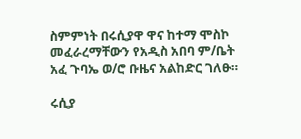ስምምነት በሩሲያዋ ዋና ከተማ ሞስኮ መፈራረማቸውን የአዲስ አበባ ም/ቤት አፈ ጉባኤ ወ/ሮ ቡዜና አልከድር ገለፁ።

ሩሲያ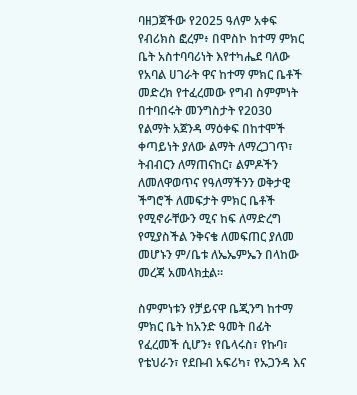ባዘጋጀችው የ2025 ዓለም አቀፍ የብሪክስ ፎረም፥ በሞስኮ ከተማ ምክር ቤት አስተባባሪነት እየተካሔደ ባለው የአባል ሀገራት ዋና ከተማ ምክር ቤቶች መድረክ የተፈረመው የግብ ስምምነት በተባበሩት መንግስታት የ2030 የልማት አጀንዳ ማዕቀፍ በከተሞች ቀጣይነት ያለው ልማት ለማረጋገጥ፣ ትብብርን ለማጠናከር፣ ልምዶችን ለመለዋወጥና የዓለማችንን ወቅታዊ ችግሮች ለመፍታት ምክር ቤቶች የሚኖራቸውን ሚና ከፍ ለማድረግ የሚያስችል ንቅናቄ ለመፍጠር ያለመ መሆኑን ም/ቤቱ ለኤኤምኤን በላከው መረጃ አመላክቷል።

ስምምነቱን የቻይናዋ ቤጂንግ ከተማ ምክር ቤት ከአንድ ዓመት በፊት የፈረመች ሲሆን፥ የቤላሩስ፣ የኩባ፣ የቴህራን፣ የደቡብ አፍሪካ፣ የኡጋንዳ እና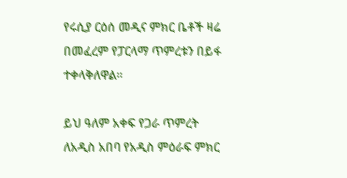የሩሲያ ርዕሰ መዲና ምክር ቤቶች ዛሬ በመፈረም የፓርላማ ጥምረቱን በይፋ ተቀላቅለዋል።

ይህ ዓለም አቀፍ የጋራ ጥምረት ለአዲስ አበባ የአዲስ ምዕራፍ ምክር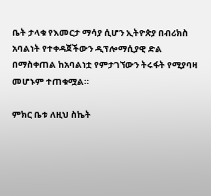ቤት ታላቁ የእመርታ ማሳያ ሲሆን ኢትዮጵያ በብሪክስ አባልነት የተቀዳጀችውን ዲፕሎማሲያዊ ድል በማስቀጠል ከአባልነቷ የምታገኘውን ትሩፋት የሚያባዛ መሆኑም ተጠቁሟል።

ምክር ቤቱ ለዚህ ስኬት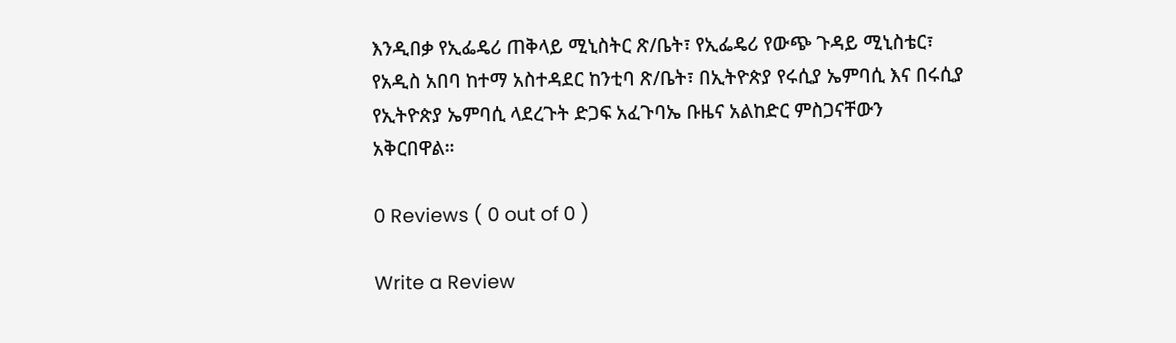እንዲበቃ የኢፌዴሪ ጠቅላይ ሚኒስትር ጽ/ቤት፣ የኢፌዴሪ የውጭ ጉዳይ ሚኒስቴር፣ የአዲስ አበባ ከተማ አስተዳደር ከንቲባ ጽ/ቤት፣ በኢትዮጵያ የሩሲያ ኤምባሲ እና በሩሲያ የኢትዮጵያ ኤምባሲ ላደረጉት ድጋፍ አፈጉባኤ ቡዜና አልከድር ምስጋናቸውን አቅርበዋል።

0 Reviews ( 0 out of 0 )

Write a Review